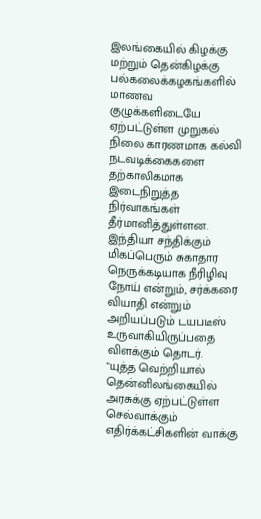இலங்கையில் கிழக்கு மற்றும் தென்கிழக்கு பல்கலைக்கழகங்களில் மாணவ குழுக்களிடையே ஏற்பட்டுள்ள முறுகல் நிலை காரணமாக கல்வி நடவடிக்கைகளை தற்காலிகமாக
இடைநிறுத்த நிர்வாகங்கள் தீர்மானித்துள்ளன.
இந்தியா சந்திக்கும் மிகப்பெரும் சுகாதார நெருக்கடியாக நீரிழிவு நோய் என்றும், சர்க்கரை வியாதி என்றும் அறியப்படும் டயபடீஸ் உருவாகியிருப்பதை விளக்கும் தொடர்.
"யுத்த வெற்றியால் தென்னிலங்கையில் அரசுக்கு ஏற்பட்டுள்ள செல்வாக்கும் எதிர்க்கட்சிகளின் வாக்கு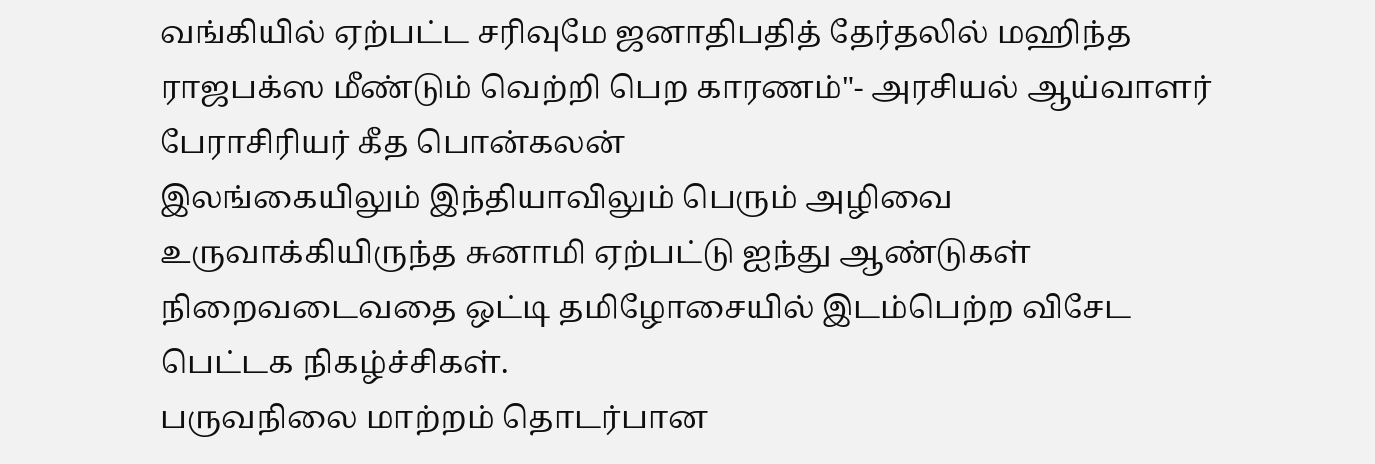வங்கியில் ஏற்பட்ட சரிவுமே ஜனாதிபதித் தேர்தலில் மஹிந்த ராஜபக்ஸ மீண்டும் வெற்றி பெற காரணம்"- அரசியல் ஆய்வாளர் பேராசிரியர் கீத பொன்கலன்
இலங்கையிலும் இந்தியாவிலும் பெரும் அழிவை உருவாக்கியிருந்த சுனாமி ஏற்பட்டு ஐந்து ஆண்டுகள் நிறைவடைவதை ஒட்டி தமிழோசையில் இடம்பெற்ற விசேட பெட்டக நிகழ்ச்சிகள்.
பருவநிலை மாற்றம் தொடர்பான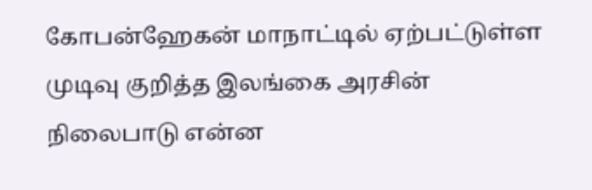கோபன்ஹேகன் மாநாட்டில் ஏற்பட்டுள்ள முடிவு குறித்த இலங்கை அரசின் நிலைபாடு என்ன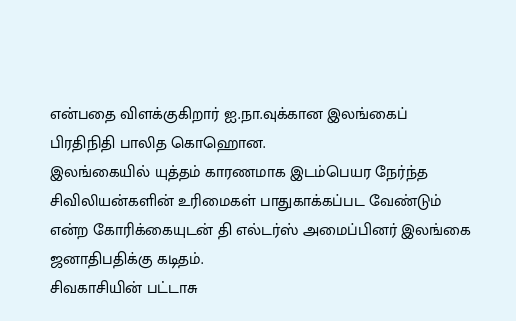என்பதை விளக்குகிறார் ஐ.நா.வுக்கான இலங்கைப் பிரதிநிதி பாலித கொஹொன.
இலங்கையில் யுத்தம் காரணமாக இடம்பெயர நேர்ந்த சிவிலியன்களின் உரிமைகள் பாதுகாக்கப்பட வேண்டும் என்ற கோரிக்கையுடன் தி எல்டர்ஸ் அமைப்பினர் இலங்கை ஜனாதிபதிக்கு கடிதம்.
சிவகாசியின் பட்டாசு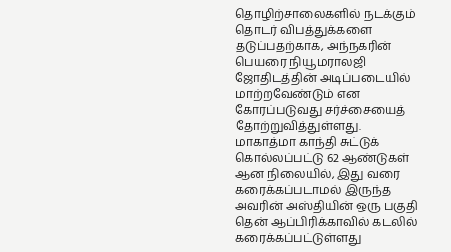தொழிற்சாலைகளில் நடக்கும் தொடர் விபத்துக்களை தடுப்பதற்காக, அந்நகரின் பெயரை நியூமராலஜி ஜோதிடத்தின் அடிப்படையில் மாற்றவேண்டும் என கோரப்படுவது சர்ச்சையைத் தோற்றுவித்துள்ளது.
மாகாத்மா காந்தி சுட்டுக் கொல்லப்பட்டு 62 ஆண்டுகள் ஆன நிலையில், இது வரை கரைக்கப்படாமல் இருந்த அவரின் அஸ்தியின் ஒரு பகுதி தென் ஆப்பிரிக்காவில் கடலில் கரைக்கப்பட்டுள்ளது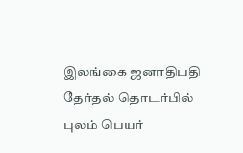இலங்கை ஜனாதிபதி தேர்தல் தொடர்பில் புலம் பெயர்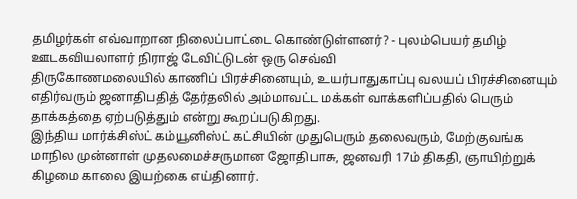தமிழர்கள் எவ்வாறான நிலைப்பாட்டை கொண்டுள்ளனர்? - புலம்பெயர் தமிழ் ஊடகவியலாளர் நிராஜ் டேவிட்டுடன் ஒரு செவ்வி
திருகோணமலையில் காணிப் பிரச்சினையும், உயர்பாதுகாப்பு வலயப் பிரச்சினையும் எதிர்வரும் ஜனாதிபதித் தேர்தலில் அம்மாவட்ட மக்கள் வாக்களிப்பதில் பெரும் தாக்கத்தை ஏற்படுத்தும் என்று கூறப்படுகிறது.
இந்திய மார்க்சிஸ்ட் கம்யூனிஸ்ட் கட்சியின் முதுபெரும் தலைவரும், மேற்குவங்க மாநில முன்னாள் முதலமைச்சருமான ஜோதிபாசு, ஜனவரி 17ம் திகதி, ஞாயிற்றுக் கிழமை காலை இயற்கை எய்தினார்.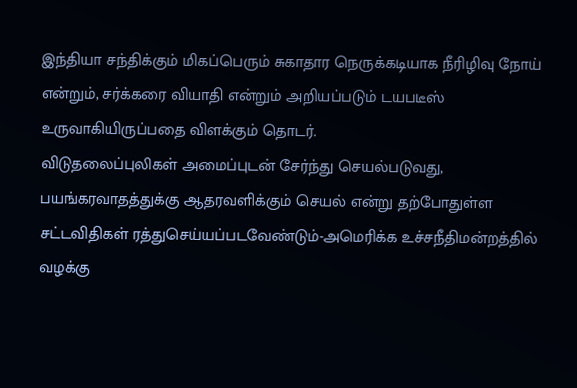இந்தியா சந்திக்கும் மிகப்பெரும் சுகாதார நெருக்கடியாக நீரிழிவு நோய் என்றும், சர்க்கரை வியாதி என்றும் அறியப்படும் டயபடீஸ் உருவாகியிருப்பதை விளக்கும் தொடர்.
விடுதலைப்புலிகள் அமைப்புடன் சேர்ந்து செயல்படுவது, பயங்கரவாதத்துக்கு ஆதரவளிக்கும் செயல் என்று தற்போதுள்ள சட்டவிதிகள் ரத்துசெய்யப்படவேண்டும்-அமெரிக்க உச்சநீதிமன்றத்தில் வழக்கு